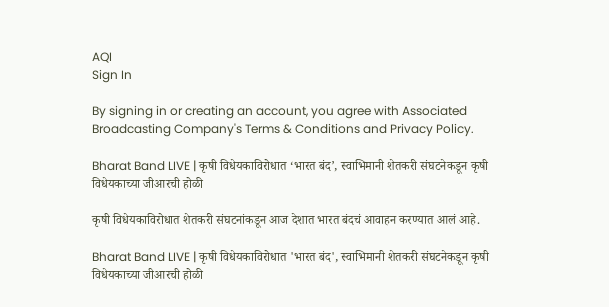AQI
Sign In

By signing in or creating an account, you agree with Associated Broadcasting Company's Terms & Conditions and Privacy Policy.

Bharat Band LIVE | कृषी विधेयकाविरोधात ‘भारत बंद’, स्वाभिमानी शेतकरी संघटनेकडून कृषी विधेयकाच्या जीआरची होळी

कृषी विधेयकाविरोधात शेतकरी संघटनांकडून आज देशात भारत बंदचं आवाहन करण्यात आलं आहे.

Bharat Band LIVE | कृषी विधेयकाविरोधात 'भारत बंद', स्वाभिमानी शेतकरी संघटनेकडून कृषी विधेयकाच्या जीआरची होळी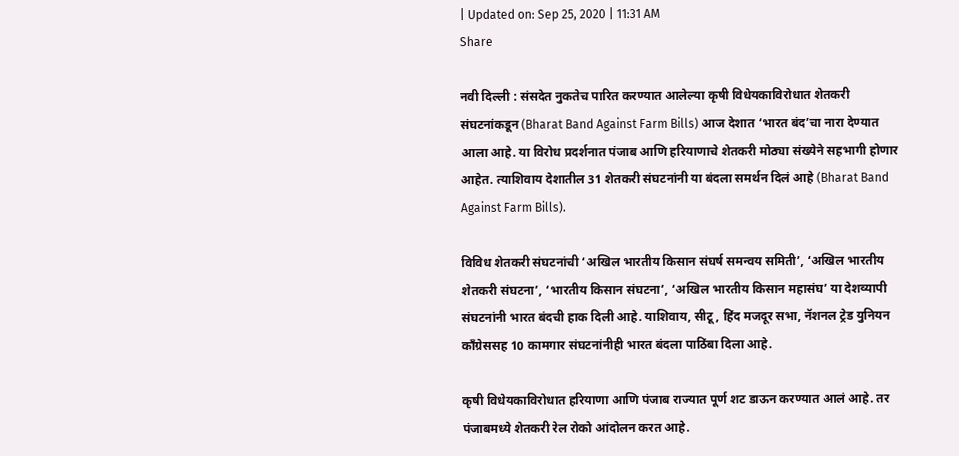| Updated on: Sep 25, 2020 | 11:31 AM
Share

नवी दिल्ली : संसदेत नुकतेच पारित करण्यात आलेल्या कृषी विधेयकाविरोधात शेतकरी संघटनांकडून (Bharat Band Against Farm Bills) आज देशात ‘भारत बंद’चा नारा देण्यात आला आहे. या विरोध प्रदर्शनात पंजाब आणि हरियाणाचे शेतकरी मोठ्या संख्येने सहभागी होणार आहेत. त्याशिवाय देशातील 31 शेतकरी संघटनांनी या बंदला समर्थन दिलं आहे (Bharat Band Against Farm Bills).

विविध शेतकरी संघटनांची ‘अखिल भारतीय किसान संघर्ष समन्वय समिती’, ‘अखिल भारतीय शेतकरी संघटना’, ‘भारतीय किसान संघटना’, ‘अखिल भारतीय किसान महासंघ’ या देशव्यापी संघटनांनी भारत बंदची हाक दिली आहे. याशिवाय, सीटू, हिंद मजदूर सभा, नॅशनल ट्रेड युनियन काँग्रेससह 10 कामगार संघटनांनीही भारत बंदला पाठिंबा दिला आहे.

कृषी विधेयकाविरोधात हरियाणा आणि पंजाब राज्यात पूर्ण शट डाऊन करण्यात आलं आहे. तर पंजाबमध्ये शेतकरी रेल रोको आंदोलन करत आहे.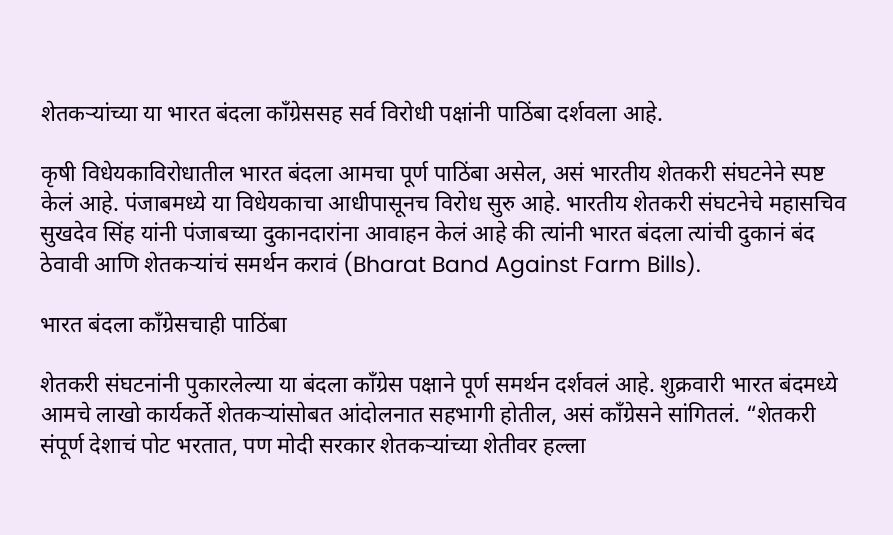शेतकऱ्यांच्या या भारत बंदला काँग्रेससह सर्व विरोधी पक्षांनी पाठिंबा दर्शवला आहे.

कृषी विधेयकाविरोधातील भारत बंदला आमचा पूर्ण पाठिंबा असेल, असं भारतीय शेतकरी संघटनेने स्पष्ट केलं आहे. पंजाबमध्ये या विधेयकाचा आधीपासूनच विरोध सुरु आहे. भारतीय शेतकरी संघटनेचे महासचिव सुखदेव सिंह यांनी पंजाबच्या दुकानदारांना आवाहन केलं आहे की त्यांनी भारत बंदला त्यांची दुकानं बंद ठेवावी आणि शेतकऱ्यांचं समर्थन करावं (Bharat Band Against Farm Bills).

भारत बंदला काँग्रेसचाही पाठिंबा

शेतकरी संघटनांनी पुकारलेल्या या बंदला काँग्रेस पक्षाने पूर्ण समर्थन दर्शवलं आहे. शुक्रवारी भारत बंदमध्ये आमचे लाखो कार्यकर्ते शेतकऱ्यांसोबत आंदोलनात सहभागी होतील, असं काँग्रेसने सांगितलं. “शेतकरी संपूर्ण देशाचं पोट भरतात, पण मोदी सरकार शेतकऱ्यांच्या शेतीवर हल्ला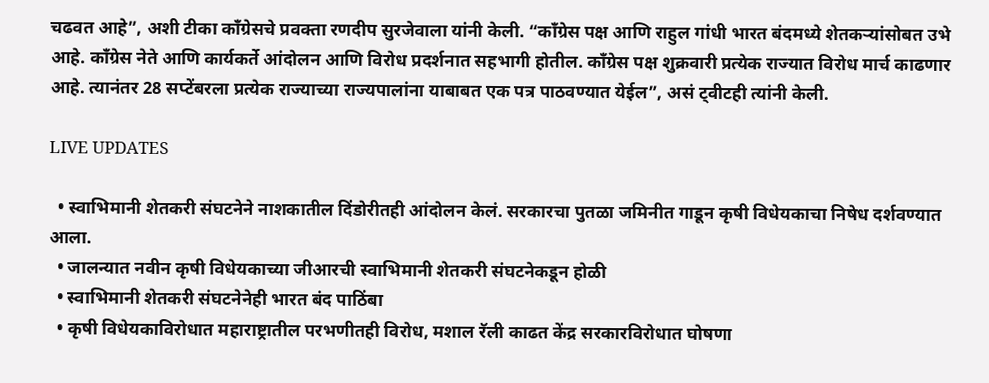चढवत आहे”, अशी टीका काँग्रेसचे प्रवक्ता रणदीप सुरजेवाला यांनी केली. “काँग्रेस पक्ष आणि राहुल गांधी भारत बंदमध्ये शेतकऱ्यांसोबत उभे आहे. काँग्रेस नेते आणि कार्यकर्ते आंदोलन आणि विरोध प्रदर्शनात सहभागी होतील. काँग्रेस पक्ष शुक्रवारी प्रत्येक राज्यात विरोध मार्च काढणार आहे. त्यानंतर 28 सप्टेंबरला प्रत्येक राज्याच्या राज्यपालांना याबाबत एक पत्र पाठवण्यात येईल”, असं ट्वीटही त्यांनी केली.

LIVE UPDATES

  • स्वाभिमानी शेतकरी संघटनेने नाशकातील दिंडोरीतही आंदोलन केलं. सरकारचा पुतळा जमिनीत गाडून कृषी विधेयकाचा निषेध दर्शवण्यात आला.
  • जालन्यात नवीन कृषी विधेयकाच्या जीआरची स्वाभिमानी शेतकरी संघटनेकडून होळी
  • स्वाभिमानी शेतकरी संघटनेनेही भारत बंद पाठिंबा
  • कृषी विधेयकाविरोधात महाराष्ट्रातील परभणीतही विरोध, मशाल रॅली काढत केंद्र सरकारविरोधात घोषणा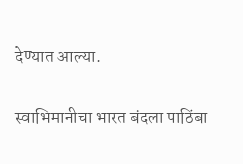देण्यात आल्या.

स्वाभिमानीचा भारत बंदला पाठिंबा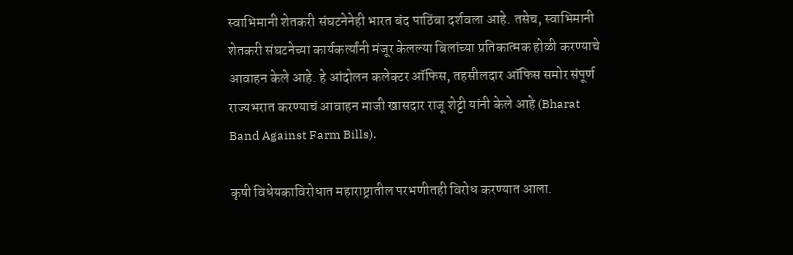स्वाभिमानी शेतकरी संघटनेनेही भारत बंद पाठिंबा दर्शवला आहे. तसेच, स्वाभिमानी शेतकरी संघटनेच्या कार्यकर्त्यांनी मंजूर केलल्या बिलांच्या प्रतिकात्मक होळी करण्याचे आवाहन केले आहे. हे आंदोलन कलेक्टर ऑफिस, तहसीलदार ऑफिस समोर संपूर्ण राज्यभरात करण्याचं आवाहन माजी खासदार राजू शेट्टी यांनी केले आहे (Bharat Band Against Farm Bills).

कृषी विधेयकाविरोधात महाराष्ट्रातील परभणीतही विरोध करण्यात आला.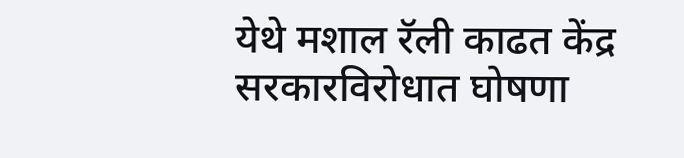येथे मशाल रॅली काढत केंद्र सरकारविरोधात घोषणा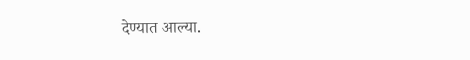देण्यात आल्या.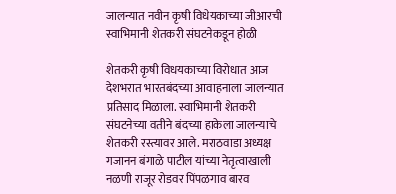जालन्यात नवीन कृषी विधेयकाच्या जीआरची स्वाभिमानी शेतकरी संघटनेकडून होळी

शेतकरी कृषी विधयकाच्या विरोधात आज देशभरात भारतबंदच्या आवाहनाला जालन्यात प्रतिसाद मिळाला. स्वाभिमानी शेतकरी संघटनेच्या वतीने बंदच्या हाकेला जालन्याचे शेतकरी रस्त्यावर आले. मराठवाडा अध्यक्ष गजानन बंगाळे पाटील यांच्या नेतृत्वाखाली नळणी राजूर रोडवर पिंपळगाव बारव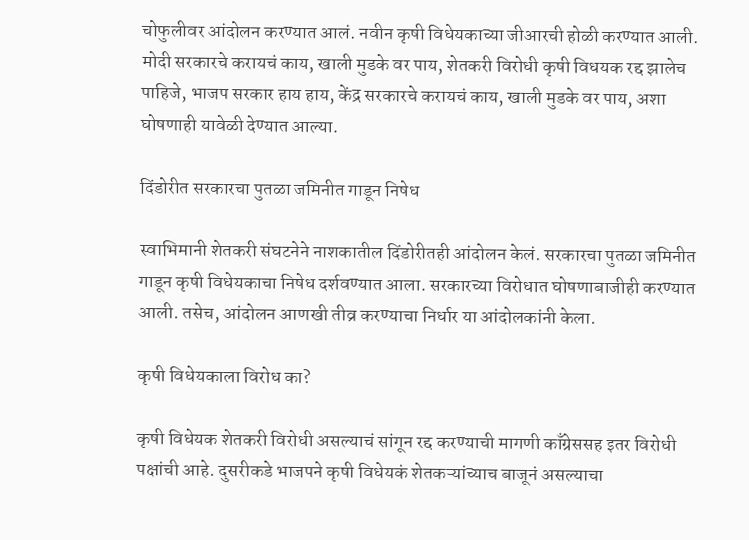चोफुलीवर आंदोलन करण्यात आलं. नवीन कृषी विधेयकाच्या जीआरची होळी करण्यात आली. मोदी सरकारचे करायचं काय, खाली मुडके वर पाय, शेतकरी विरोधी कृषी विधयक रद्द झालेच पाहिजे, भाजप सरकार हाय हाय, केंद्र सरकारचे करायचं काय, खाली मुडके वर पाय, अशा घोषणाही यावेळी देण्यात आल्या.

दिंडोरीत सरकारचा पुतळा जमिनीत गाडून निषेध

स्वाभिमानी शेतकरी संघटनेने नाशकातील दिंडोरीतही आंदोलन केलं. सरकारचा पुतळा जमिनीत गाडून कृषी विधेयकाचा निषेध दर्शवण्यात आला. सरकारच्या विरोधात घोषणाबाजीही करण्यात आली. तसेच, आंदोलन आणखी तीव्र करण्याचा निर्धार या आंदोलकांनी केला.

कृषी विधेयकाला विरोध का?

कृषी विधेयक शेतकरी विरोधी असल्याचं सांगून रद्द करण्याची मागणी काँग्रेससह इतर विरोधी पक्षांची आहे. दुसरीकडे भाजपने कृषी विधेयकं शेतकऱ्यांच्याच बाजूनं असल्याचा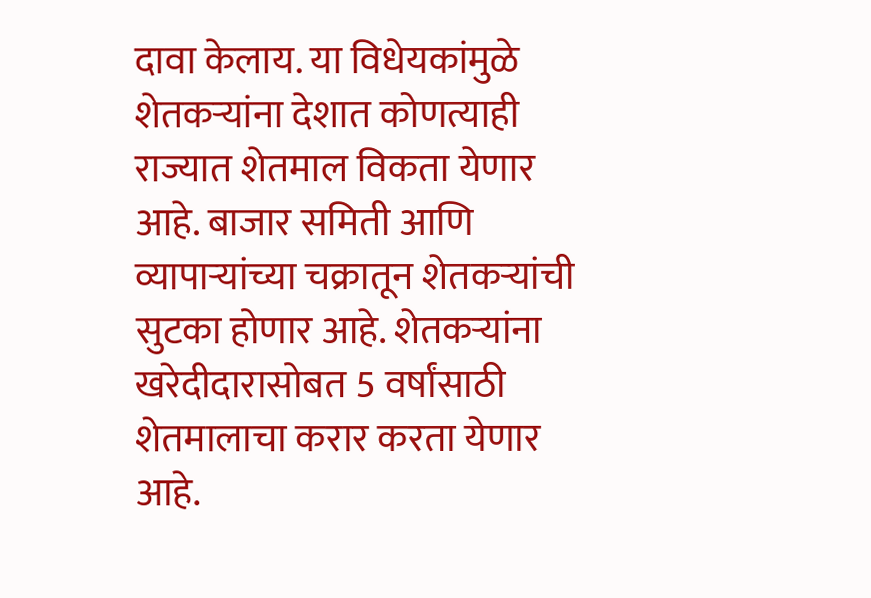दावा केलाय. या विधेयकांमुळे शेतकऱ्यांना देशात कोणत्याही राज्यात शेतमाल विकता येणार आहे. बाजार समिती आणि व्यापाऱ्यांच्या चक्रातून शेतकऱ्यांची सुटका होणार आहे. शेतकऱ्यांना खरेदीदारासोबत 5 वर्षांसाठी शेतमालाचा करार करता येणार आहे.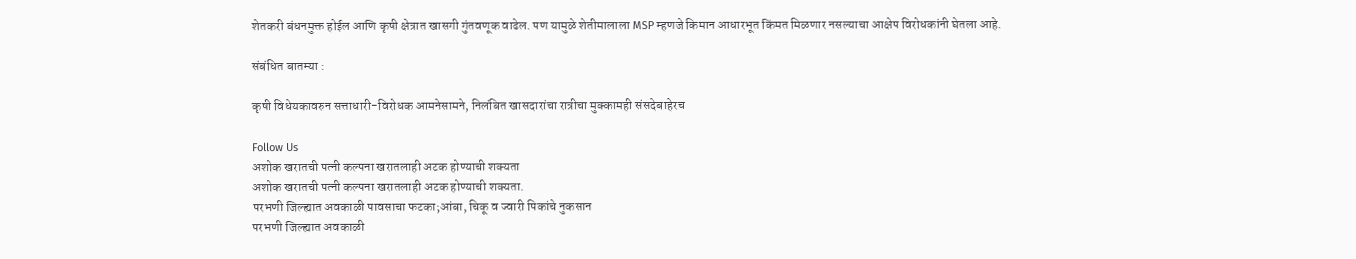शेतकरी बंधनमुक्त होईल आणि कृषी क्षेत्रात खासगी गुंतवणूक वाढेल. पण यामुळे शेतीमालाला MSP म्हणजे किमान आधारभूत किंमत मिळणार नसल्याचा आक्षेप विरोधकांनी घेतला आहे.

संबंधित बातम्या :

कृषी विधेयकावरुन सत्ताधारी-विरोधक आमनेसामने, निलंबित खासदारांचा रात्रीचा मुक्कामही संसदेबाहेरच

Follow Us
अशोक खरातची पत्नी कल्पना खरातलाही अटक होण्याची शक्यता
अशोक खरातची पत्नी कल्पना खरातलाही अटक होण्याची शक्यता.
परभणी जिल्ह्यात अवकाळी पावसाचा फटका;आंबा, चिकू व ज्वारी पिकांचे नुकसान
परभणी जिल्ह्यात अवकाळी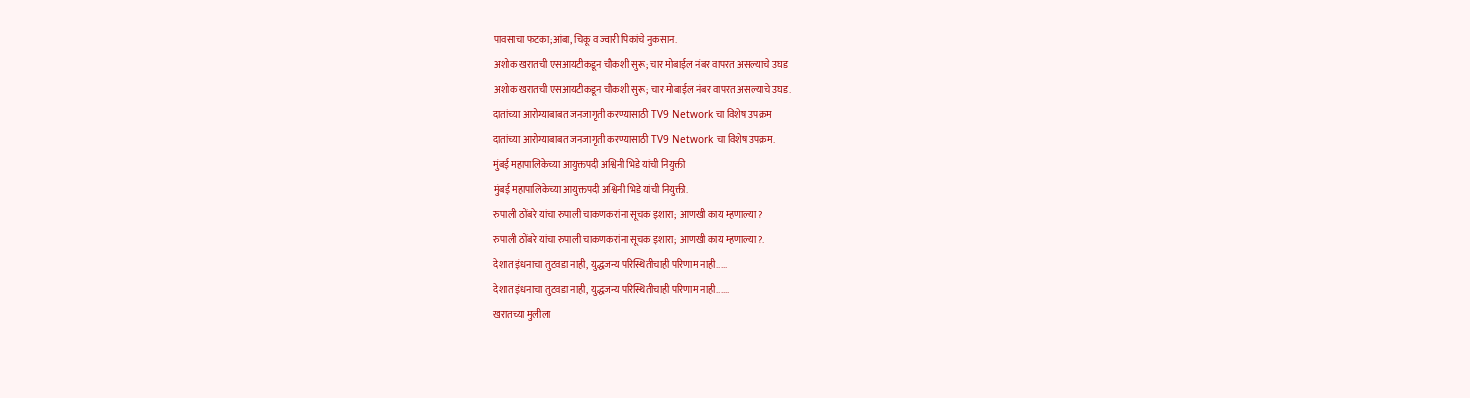पावसाचा फटका;आंबा, चिकू व ज्वारी पिकांचे नुकसान.
अशोक खरातची एसआयटीकडून चौकशी सुरू; चार मोबाईल नंबर वापरत असल्याचे उघड
अशोक खरातची एसआयटीकडून चौकशी सुरू; चार मोबाईल नंबर वापरत असल्याचे उघड.
दातांच्या आरोग्याबाबत जनजागृती करण्यासाठी TV9 Network चा विशेष उपक्रम
दातांच्या आरोग्याबाबत जनजागृती करण्यासाठी TV9 Network चा विशेष उपक्रम.
मुंबई महापालिकेच्या आयुक्तपदी अश्विनी भिडे यांची नियुक्ती
मुंबई महापालिकेच्या आयुक्तपदी अश्विनी भिडे यांची नियुक्ती.
रुपाली ठोंबरे यांचा रुपाली चाकणकरांना सूचक इशारा; आणखी काय म्हणाल्या?
रुपाली ठोंबरे यांचा रुपाली चाकणकरांना सूचक इशारा; आणखी काय म्हणाल्या?.
देशात इंधनाचा तुटवडा नाही, युद्धजन्य परिस्थितीचाही परिणाम नाही.....
देशात इंधनाचा तुटवडा नाही, युद्धजन्य परिस्थितीचाही परिणाम नाही......
खरातच्या मुलीला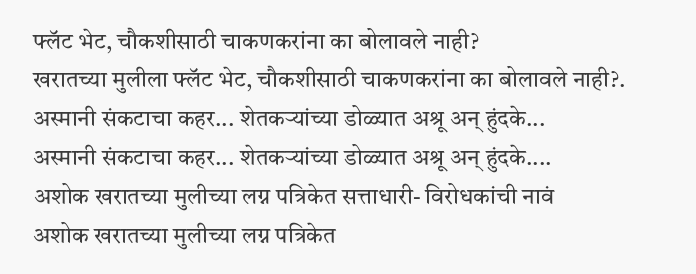फ्लॅट भेट, चौकशीसाठी चाकणकरांना का बोलावले नाही?
खरातच्या मुलीला फ्लॅट भेट, चौकशीसाठी चाकणकरांना का बोलावले नाही?.
अस्मानी संकटाचा कहर... शेतकऱ्यांच्या डोळ्यात अश्रू अन् हुंदके...
अस्मानी संकटाचा कहर... शेतकऱ्यांच्या डोळ्यात अश्रू अन् हुंदके....
अशोक खरातच्या मुलीच्या लग्न पत्रिकेत सत्ताधारी- विरोधकांची नावं
अशोक खरातच्या मुलीच्या लग्न पत्रिकेत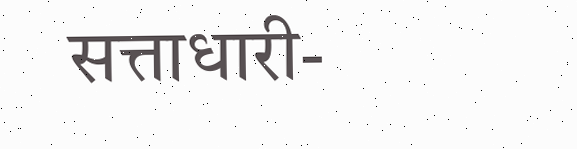सत्ताधारी-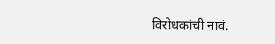विरोधकांची नावं.